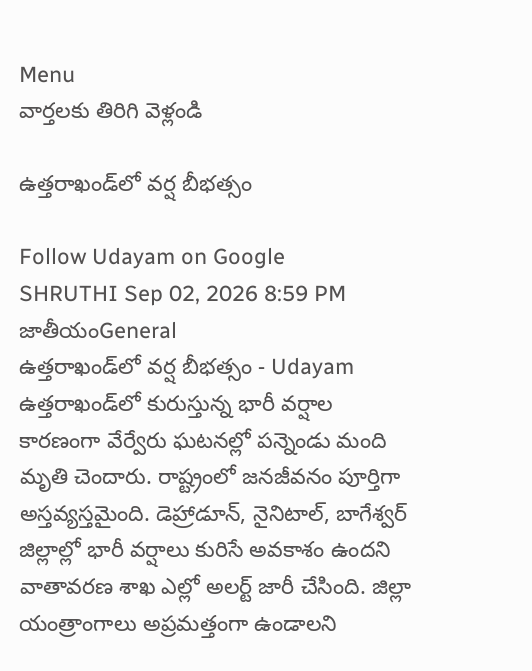Menu
వార్తలకు తిరిగి వెళ్లండి

ఉత్తరాఖండ్‌లో వర్ష బీభత్సం

Follow Udayam on Google
SHRUTHI Sep 02, 2026 8:59 PM జాతీయంGeneral
ఉత్తరాఖండ్‌లో వర్ష బీభత్సం - Udayam
ఉత్తరాఖండ్‌లో కురుస్తున్న భారీ వర్షాల కారణంగా వేర్వేరు ఘటనల్లో పన్నెండు మంది మృతి చెందారు. రాష్ట్రంలో జనజీవనం పూర్తిగా అస్తవ్యస్తమైంది. డెహ్రాడూన్, నైనిటాల్, బాగేశ్వర్ జిల్లాల్లో భారీ వర్షాలు కురిసే అవకాశం ఉందని వాతావరణ శాఖ ఎల్లో అలర్ట్ జారీ చేసింది. జిల్లా యంత్రాంగాలు అప్రమత్తంగా ఉండాలని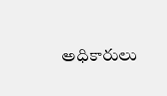అధికారులు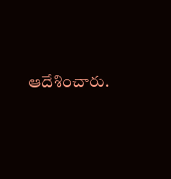ఆదేశించారు.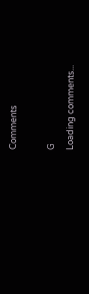Comments

G
Loading comments...